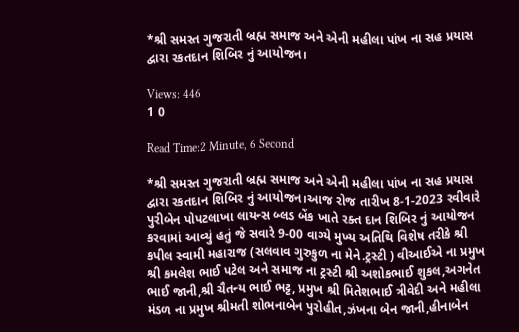*શ્રી સમસ્ત ગુજરાતી બ્રહ્મ સમાજ અને એની મહીલા પાંખ ના સહ પ્રયાસ દ્વારા રકતદાન શિબિર નું આયોજન।

Views: 446
1 0

Read Time:2 Minute, 6 Second

*શ્રી સમસ્ત ગુજરાતી બ્રહ્મ સમાજ અને એની મહીલા પાંખ ના સહ પ્રયાસ દ્વારા રકતદાન શિબિર નું આયોજન।આજ રોજ તારીખ 8-1-2023 રવીવારે પુરીબેન પોપટલાખા લાયન્સ બ્લડ બેંક ખાતે રક્ત દાન શિબિર નું આયોજન કરવામાં આવ્યું હતું જે સવારે 9-00 વાગ્યે મુખ્ય અતિથિ વિશેષ તરીકે શ્રી કપીલ સ્વામી મહારાજ (સલવાવ ગુરુકુળ ના મેને.ટ્રસ્ટી ) વીઆઈએ ના પ્રમુખ શ્રી કમલેશ ભાઈ પટેલ અને સમાજ ના ટ્રસ્ટી શ્રી અશોકભાઈ શુકલ,અગનેત ભાઈ જાની,શ્રી ચૈતન્ય ભાઈ ભટ્ટ, પ્રમુખ શ્રી મિતેશભાઈ ત્રીવેદી અને મહીલા મંડળ ના પ્રમુખ શ્રીમતી શોભનાબેન પુરોહીત,ઝંખના બેન જાની,હીનાબેન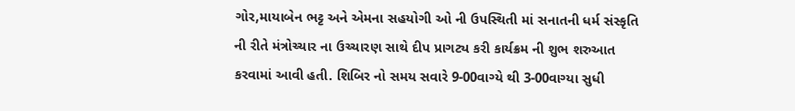ગોર,માયાબેન ભટ્ટ અને એમના સહયોગી ઓ ની ઉપસ્થિતી માં સનાતની ધર્મ સંસ્કૃતિ ની રીતે મંત્રોચ્ચાર ના ઉચ્ચારણ સાથે દીપ પ્રાગટ્ય કરી કાર્યક્રમ ની શુભ શરુઆત કરવામાં આવી હતી. શિબિર નો સમય સવારે 9-00વાગ્યે થી 3-00વાગ્યા સુધી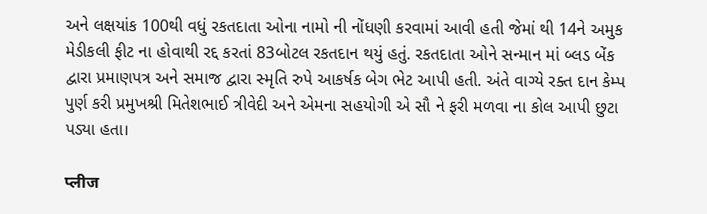અને લક્ષયાંક 100થી વધું રકતદાતા ઓના નામો ની નોંધણી કરવામાં આવી હતી જેમાં થી 14ને અમુક મેડીકલી ફીટ ના હોવાથી રદ્દ કરતાં 83બોટલ રકતદાન થયું હતું. રકતદાતા ઓને સન્માન માં બ્લડ બેંક દ્વારા પ્રમાણપત્ર અને સમાજ દ્વારા સ્મૃતિ રુપે આકર્ષક બેગ ભેટ આપી હતી. અંતે વાગ્યે રક્ત દાન કેમ્પ પુર્ણ કરી પ્રમુખશ્રી મિતેશભાઈ ત્રીવેદી અને એમના સહયોગી એ સૌ ને ફરી મળવા ના કોલ આપી છુટા પડ્યા હતા।

प्लीज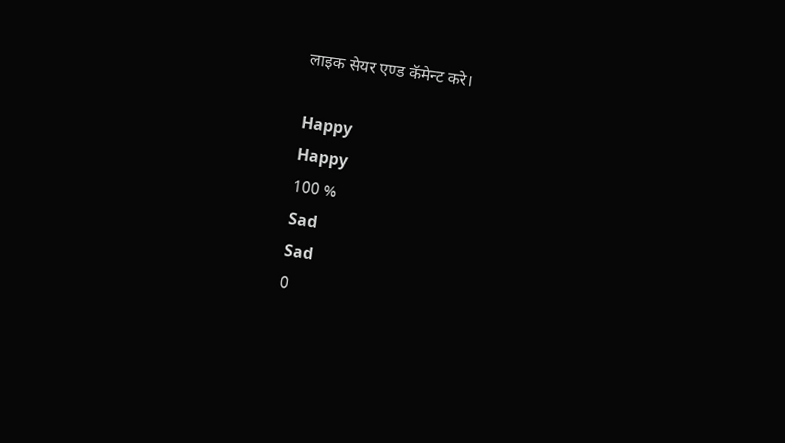लाइक सेयर एण्ड कॅमेन्ट करे।

Happy
Happy
100 %
Sad
Sad
0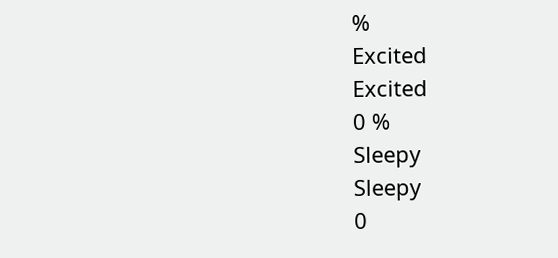%
Excited
Excited
0 %
Sleepy
Sleepy
0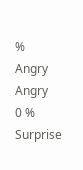%
Angry
Angry
0 %
Surprise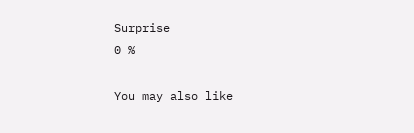Surprise
0 %

You may also like